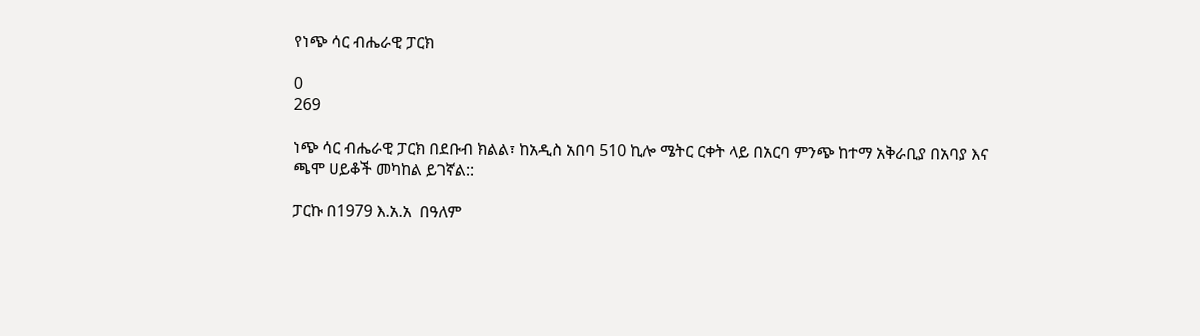የነጭ ሳር ብሔራዊ ፓርክ

0
269

ነጭ ሳር ብሔራዊ ፓርክ በደቡብ ክልል፣ ከአዲስ አበባ 510 ኪሎ ሜትር ርቀት ላይ በአርባ ምንጭ ከተማ አቅራቢያ በአባያ እና ጫሞ ሀይቆች መካከል ይገኛል::

ፓርኩ በ1979 እ.አ.አ  በዓለም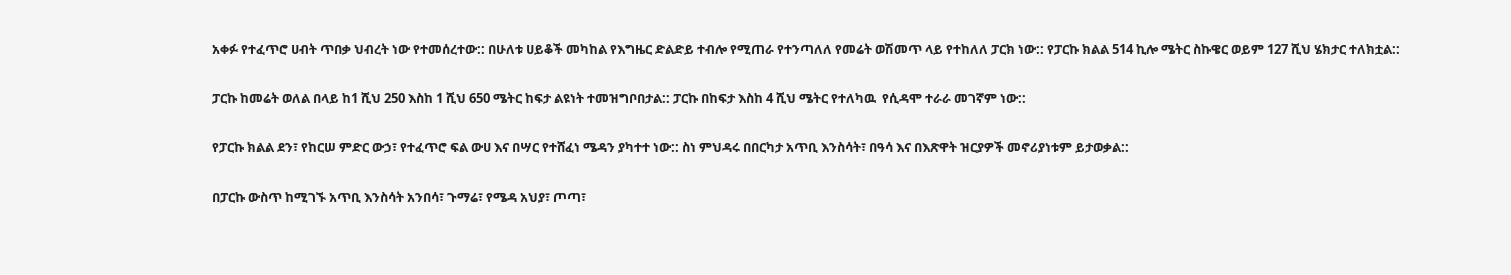አቀፉ የተፈጥሮ ሀብት ጥበቃ ህብረት ነው የተመሰረተው:: በሁለቱ ሀይቆች መካከል የእግዜር ድልድይ ተብሎ የሚጠራ የተንጣለለ የመሬት ወሽመጥ ላይ የተከለለ ፓርክ ነው:: የፓርኩ ክልል 514 ኪሎ ሜትር ስኩዌር ወይም 127 ሺህ ሄክታር ተለክቷል::

ፓርኩ ከመሬት ወለል በላይ ከ1 ሺህ 250 እስከ 1 ሺህ 650 ሜትር ከፍታ ልዩነት ተመዝግቦበታል:: ፓርኩ በከፍታ እስከ 4 ሺህ ሜትር የተለካዉ  የሲዳሞ ተራራ መገኛም ነው::

የፓርኩ ክልል ደን፣ የከርሠ ምድር ውኃ፣ የተፈጥሮ ፍል ውሀ እና በሣር የተሸፈነ ሜዳን ያካተተ ነው:: ስነ ምህዳሩ በበርካታ አጥቢ እንስሳት፣ በዓሳ እና በእጽዋት ዝርያዎች መኖሪያነቱም ይታወቃል::

በፓርኩ ውስጥ ከሚገኙ አጥቢ እንስሳት አንበሳ፣ ጉማሬ፣ የሜዳ አህያ፣ ጦጣ፣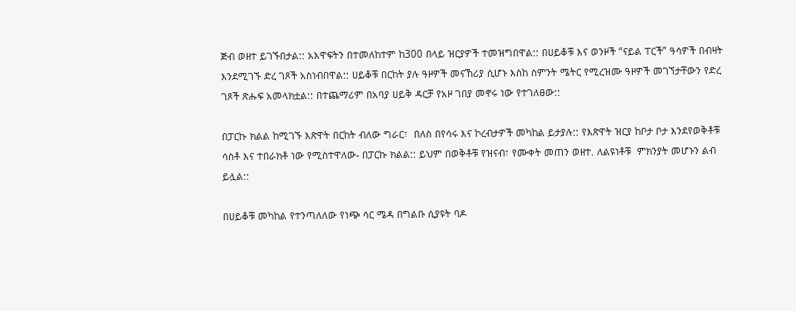ጅብ ወዘተ ይገኙበታል:: አእዋፍትን በተመለከተም ከ300 በላይ ዝርያዎች ተመዝግበዋል:: በሀይቆቹ እና ወንዞች “ናይል ፐርች” ዓሳዎች በብዛት እንደሚገኙ ድረ ገጾች አስነብበዋል:: ሀይቆቹ በርከት ያሉ ዓዞዎች መናኸሪያ ሲሆኑ እስከ ስምንት ሜትር የሚረዝሙ ዓዞዎች መገኘታቸውን የድረ ገጾች ጽሑፍ አመላክቷል:: በተጨማሪም በአባያ ሀይቅ ዳርቻ የአዞ ገበያ መኖሩ ነው የተገለፀው::

በፓርኩ ክልል ከሚገኙ እጽዋት በርከት ብለው ግራር፣  በለስ በየሳሩ እና ኮረብታዎች መካከል ይታያሉ:: የእጽዋት ዝርያ ከቦታ ቦታ እንደየወቅቶቹ ሳስቶ እና ተበራክቶ ነው የሚስተዋለው- በፓርኩ ክልል:: ይህም በወቅቶቹ የዝናብ፣ የሙቀት መጠን ወዘተ. ለልዩነቶቹ  ምክንያት መሆኑን ልብ ይሏል::

በሀይቆቹ መካከል የተንጣለለው የነጭ ሳር ሜዳ በግልቡ ሲያዩት ባዶ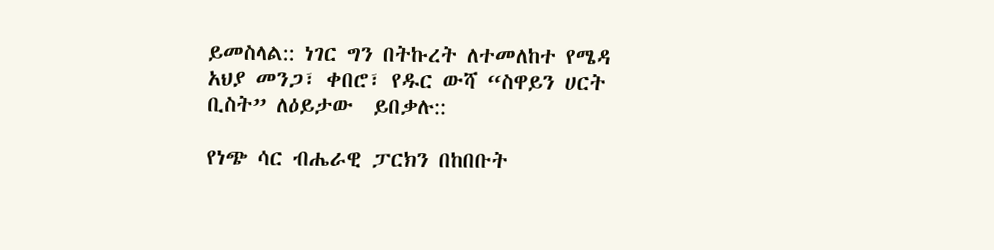ይመስላል:: ነገር ግን በትኩረት ለተመለከተ የሜዳ አህያ መንጋ፣ ቀበሮ፣ የዱር ውሻ “ስዋይን ሀርት ቢስት” ለዕይታው  ይበቃሉ::

የነጭ ሳር ብሔራዊ ፓርክን በከበቡት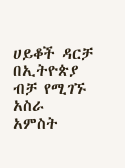ሀይቆች ዳርቻ በኢትዮጵያ ብቻ የሚገኙ አስራ አምስት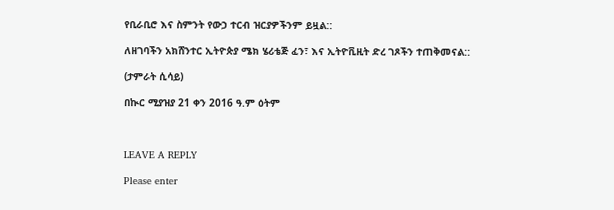የቢራቢሮ እና ስምንት የውኃ ተርብ ዝርያዎችንም ይዟል::

ለዘገባችን አክሸንተር ኢትዮጵያ ሜክ ሄሪቴጅ ፈን፣ እና ኢትዮቪዚት ድረ ገጾችን ተጠቅመናል::

(ታምራት ሲሳይ)

በኲር ሚያዝያ 21 ቀን 2016 ዓ.ም ዕትም



LEAVE A REPLY

Please enter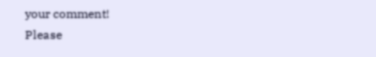your comment!
Please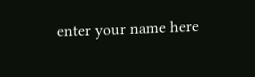enter your name here